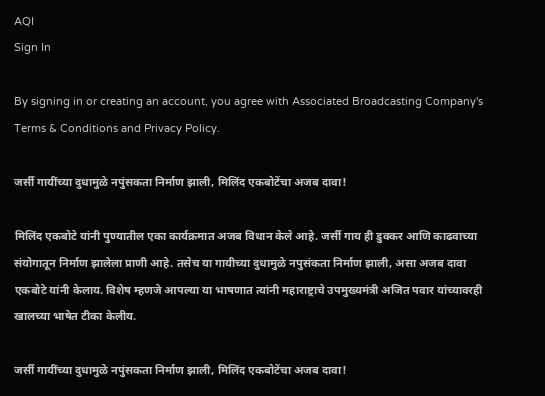AQI
Sign In

By signing in or creating an account, you agree with Associated Broadcasting Company's Terms & Conditions and Privacy Policy.

जर्सी गायींच्या दुधामुळे नपुंसकता निर्माण झाली, मिलिंद एकबोटेंचा अजब दावा!

मिलिंद एकबोटे यांनी पुण्यातील एका कार्यक्रमात अजब विधान केले आहे. जर्सी गाय ही डुक्कर आणि काढवाच्या संयोगातून निर्माण झालेला प्राणी आहे. तसेच या गायीच्या दुधामुळे नपुसंकता निर्माण झाली, असा अजब दावा एकबोटे यांनी केलाय. विशेष म्हणजे आपल्या या भाषणात त्यांनी महाराष्ट्राचे उपमुख्यमंत्री अजित पवार यांच्यावरही खालच्या भाषेत टीका केलीय.

जर्सी गायींच्या दुधामुळे नपुंसकता निर्माण झाली, मिलिंद एकबोटेंचा अजब दावा!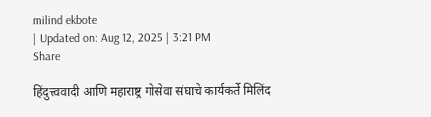milind ekbote
| Updated on: Aug 12, 2025 | 3:21 PM
Share

हिंदुत्त्ववादी आणि महाराष्ट्र गोसेवा संघाचे कार्यकर्ते मिलिंद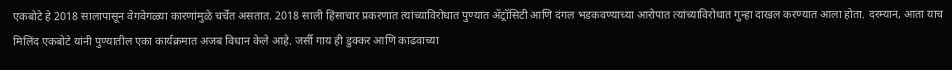एकबोटे हे 2018 सालापासून वेगवेगळ्या कारणांमुळे चर्चेत असतात. 2018 साली हिंसाचार प्रकरणात त्यांच्याविरोधात पुण्यात ॲट्रॉसिटी आणि दंगल भडकवण्याच्या आरोपात त्यांच्याविरोधात गुन्हा दाखल करण्यात आला होता. दरम्यान, आता याच मिलिंद एकबोटे यांनी पुण्यातील एका कार्यक्रमात अजब विधान केले आहे. जर्सी गाय ही डुक्कर आणि काढवाच्या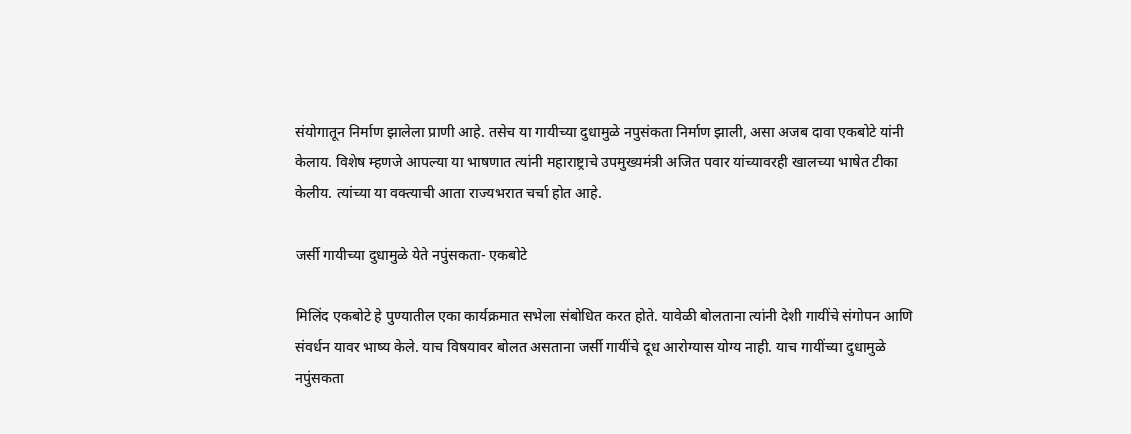संयोगातून निर्माण झालेला प्राणी आहे. तसेच या गायीच्या दुधामुळे नपुसंकता निर्माण झाली, असा अजब दावा एकबोटे यांनी केलाय. विशेष म्हणजे आपल्या या भाषणात त्यांनी महाराष्ट्राचे उपमुख्यमंत्री अजित पवार यांच्यावरही खालच्या भाषेत टीका केलीय. त्यांच्या या वक्त्याची आता राज्यभरात चर्चा होत आहे.

जर्सी गायीच्या दुधामुळे येते नपुंसकता- एकबोटे

मिलिंद एकबोटे हे पुण्यातील एका कार्यक्रमात सभेला संबोधित करत होते. यावेळी बोलताना त्यांनी देशी गायींचे संगोपन आणि संवर्धन यावर भाष्य केले. याच विषयावर बोलत असताना जर्सी गायींचे दूध आरोग्यास योग्य नाही. याच गायींच्या दुधामुळे नपुंसकता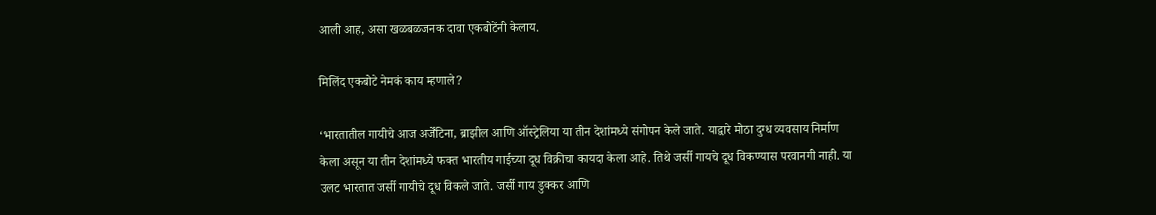आली आह, असा खळबळजनक दावा एकबोटेंनी केलाय.

मिलिंद एकबोटे नेमकं काय म्हणाले?

‘भारतातील गायीचे आज अर्जेंटिना, ब्राझील आणि ऑस्ट्रेलिया या तीन देशांमध्ये संगोपन केले जाते. याद्वारे मोठा दुग्ध व्यवसाय निर्माण केला असून या तीन देशांमध्ये फक्त भारतीय गाईच्या दूध विक्रीचा कायदा केला आहे. तिथे जर्सी गायचे दूध विकण्यास परवानगी नाही. या उलट भारतात जर्सी गायीचे दूध विकले जाते. जर्सी गाय डुक्कर आणि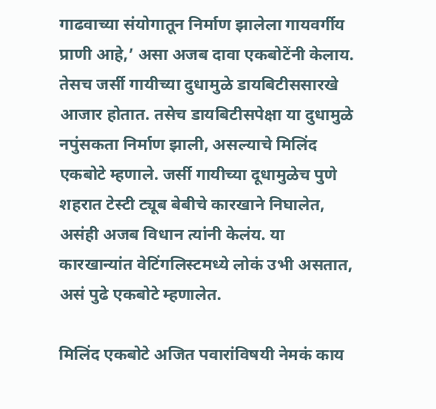गाढवाच्या संयोगातून निर्माण झालेला गायवर्गीय प्राणी आहे,’ असा अजब दावा एकबोटेंनी केलाय. तेसच जर्सी गायीच्या दुधामुळे डायबिटीससारखे आजार होतात. तसेच डायबिटीसपेक्षा या दुधामुळे नपुंसकता निर्माण झाली, असल्याचे मिलिंद एकबोटे म्हणाले. जर्सी गायीच्या दूधामुळेच पुणे शहरात टेस्टी ट्यूब बेबीचे कारखाने निघालेत, असंही अजब विधान त्यांनी केलंय. या कारखान्यांत वेटिंगलिस्टमध्ये लोकं उभी असतात, असं पुढे एकबोटे म्हणालेत.

मिलिंद एकबोटे अजित पवारांविषयी नेमकं काय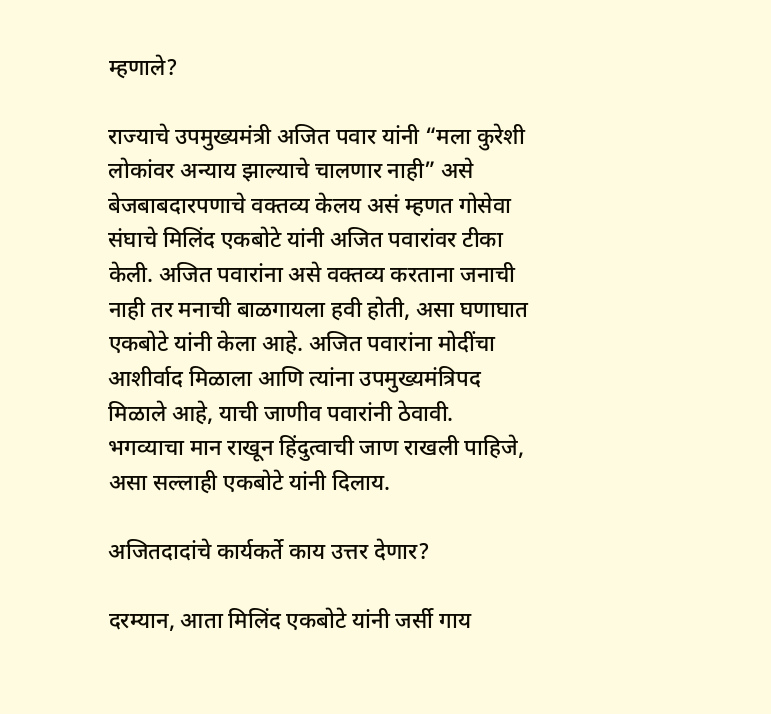म्हणाले?

राज्याचे उपमुख्यमंत्री अजित पवार यांनी “मला कुरेशी लोकांवर अन्याय झाल्याचे चालणार नाही” असे बेजबाबदारपणाचे वक्तव्य केलय असं म्हणत गोसेवा संघाचे मिलिंद एकबोटे यांनी अजित पवारांवर टीका केली. अजित पवारांना असे वक्तव्य करताना जनाची नाही तर मनाची बाळगायला हवी होती, असा घणाघात एकबोटे यांनी केला आहे. अजित पवारांना मोदींचा आशीर्वाद मिळाला आणि त्यांना उपमुख्यमंत्रिपद मिळाले आहे, याची जाणीव पवारांनी ठेवावी. भगव्याचा मान राखून हिंदुत्वाची जाण राखली पाहिजे, असा सल्लाही एकबोटे यांनी दिलाय.

अजितदादांचे कार्यकर्ते काय उत्तर देणार?

दरम्यान, आता मिलिंद एकबोटे यांनी जर्सी गाय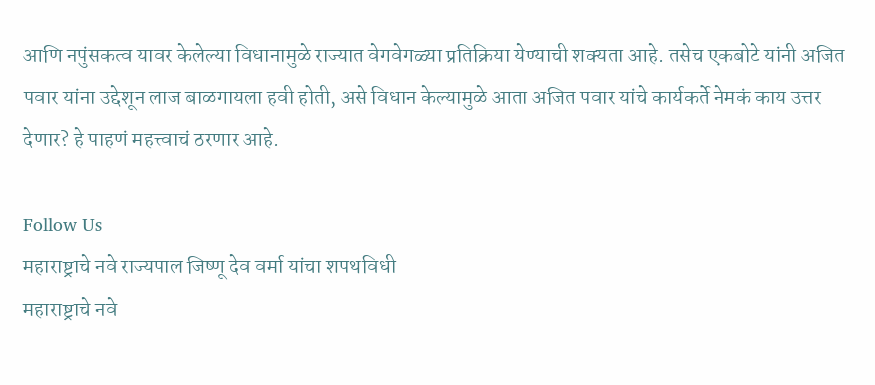आणि नपुंसकत्व यावर केलेल्या विधानामुळे राज्यात वेगवेगळ्या प्रतिक्रिया येण्याची शक्यता आहे. तसेच एकबोटे यांनी अजित पवार यांना उद्देशून लाज बाळगायला हवी होती, असे विधान केल्यामुळे आता अजित पवार यांचे कार्यकर्ते नेमकं काय उत्तर देणार? हे पाहणं महत्त्वाचं ठरणार आहे.

Follow Us
महाराष्ट्राचे नवे राज्यपाल जिष्णू देव वर्मा यांचा शपथविधी
महाराष्ट्राचे नवे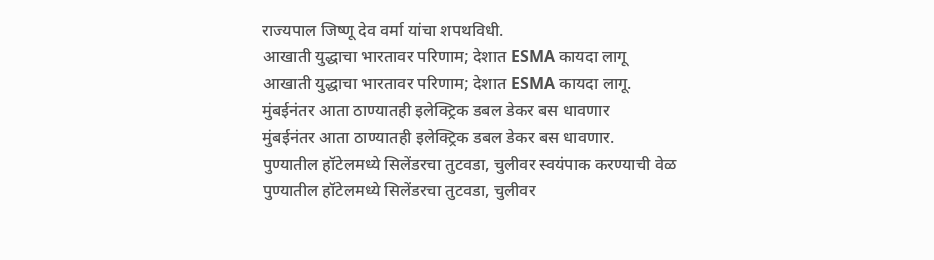राज्यपाल जिष्णू देव वर्मा यांचा शपथविधी.
आखाती युद्धाचा भारतावर परिणाम; देशात ESMA कायदा लागू
आखाती युद्धाचा भारतावर परिणाम; देशात ESMA कायदा लागू.
मुंबईनंतर आता ठाण्यातही इलेक्ट्रिक डबल डेकर बस धावणार
मुंबईनंतर आता ठाण्यातही इलेक्ट्रिक डबल डेकर बस धावणार.
पुण्यातील हॉटेलमध्ये सिलेंडरचा तुटवडा, चुलीवर स्वयंपाक करण्याची वेळ
पुण्यातील हॉटेलमध्ये सिलेंडरचा तुटवडा, चुलीवर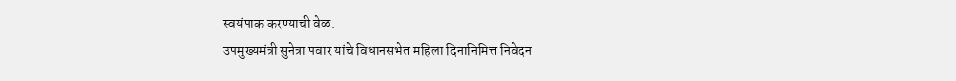स्वयंपाक करण्याची वेळ.
उपमुख्यमंत्री सुनेत्रा पवार यांचे विधानसभेत महिला दिनानिमित्त निवेदन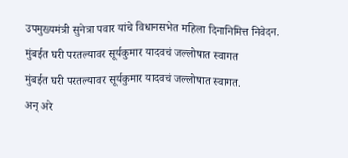उपमुख्यमंत्री सुनेत्रा पवार यांचे विधानसभेत महिला दिनानिमित्त निवेदन.
मुंबईत घरी परतल्यावर सूर्यकुमार यादवचं जल्लोषात स्वागत
मुंबईत घरी परतल्यावर सूर्यकुमार यादवचं जल्लोषात स्वागत.
अन् अरे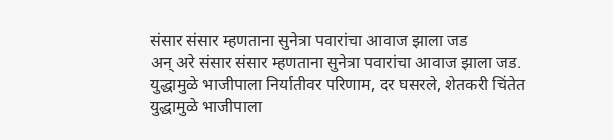संसार संसार म्हणताना सुनेत्रा पवारांचा आवाज झाला जड
अन् अरे संसार संसार म्हणताना सुनेत्रा पवारांचा आवाज झाला जड.
युद्धामुळे भाजीपाला निर्यातीवर परिणाम, दर घसरले, शेतकरी चिंतेत
युद्धामुळे भाजीपाला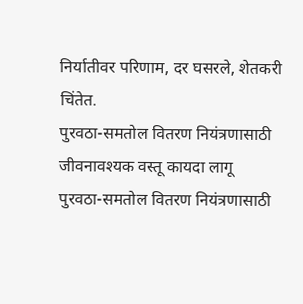निर्यातीवर परिणाम, दर घसरले, शेतकरी चिंतेत.
पुरवठा-समतोल वितरण नियंत्रणासाठी जीवनावश्यक वस्तू कायदा लागू
पुरवठा-समतोल वितरण नियंत्रणासाठी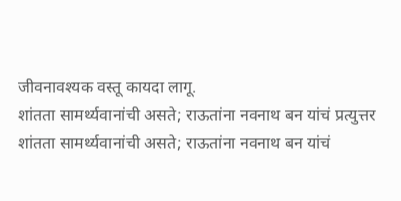जीवनावश्यक वस्तू कायदा लागू.
शांतता सामर्थ्यवानांची असते; राऊतांना नवनाथ बन यांचं प्रत्युत्तर
शांतता सामर्थ्यवानांची असते; राऊतांना नवनाथ बन यांचं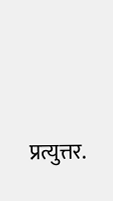प्रत्युत्तर.